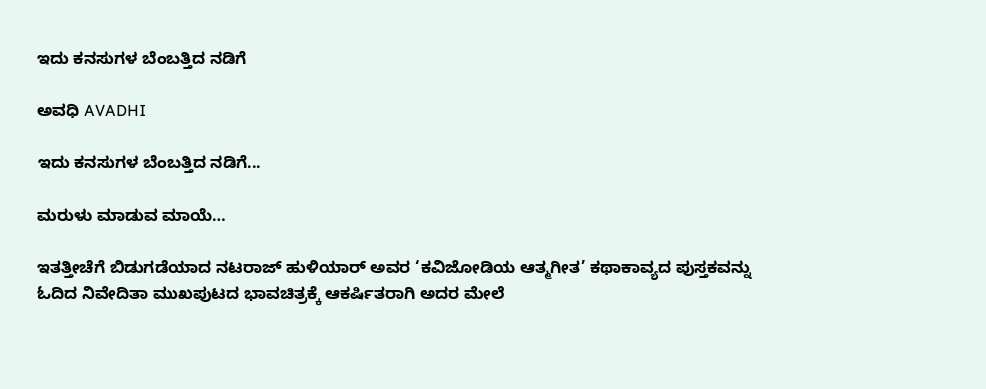ಇದು ಕನಸುಗಳ ಬೆಂಬತ್ತಿದ ನಡಿಗೆ‍

ಅವಧಿ AVADHI

ಇದು ಕನಸುಗಳ ಬೆಂಬತ್ತಿದ ನಡಿಗೆ...

ಮರುಳು ಮಾಡುವ ಮಾಯೆ…

ಇತತ್ತೀಚೆಗೆ ಬಿಡುಗಡೆಯಾದ ನಟರಾಜ್‌ ಹುಳಿಯಾರ್‌ ಅವರ ‘ಕವಿಜೋಡಿಯ ಆತ್ಮಗೀತ’ ಕಥಾಕಾವ್ಯದ ಪುಸ್ತಕವನ್ನು ಓದಿದ ನಿವೇದಿತಾ ಮುಖಪುಟದ ಭಾವಚಿತ್ರಕ್ಕೆ ಆಕರ್ಷಿತರಾಗಿ ಅದರ ಮೇಲೆ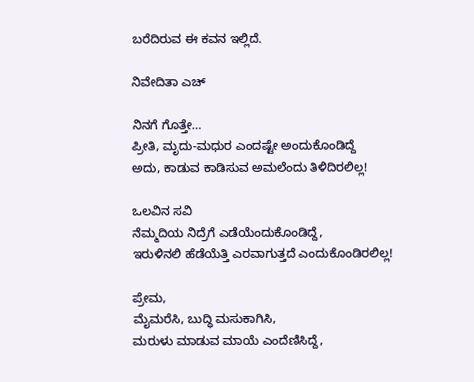ಬರೆದಿರುವ ಈ ಕವನ ಇಲ್ಲಿದೆ.

ನಿವೇದಿತಾ ಎಚ್‌

ನಿನಗೆ ಗೊತ್ತೇ…
ಪ್ರೀತಿ, ಮೃದು-ಮಧುರ ಎಂದಷ್ಟೇ ಅಂದುಕೊಂಡಿದ್ದೆ
ಅದು, ಕಾಡುವ ಕಾಡಿಸುವ ಅಮಲೆಂದು ತಿಳಿದಿರಲಿಲ್ಲ!

ಒಲವಿನ ಸವಿ
ನೆಮ್ಮದಿಯ ನಿದ್ರೆಗೆ ಎಡೆಯೆಂದುಕೊಂಡಿದ್ದೆ,
ಇರುಳಿನಲಿ ಹೆಡೆಯೆತ್ತಿ ಎರವಾಗುತ್ತದೆ ಎಂದುಕೊಂಡಿರಲಿಲ್ಲ!

ಪ್ರೇಮ,
ಮೈಮರೆಸಿ, ಬುದ್ಧಿ ಮಸುಕಾಗಿಸಿ,
ಮರುಳು ಮಾಡುವ ಮಾಯೆ ಎಂದೆಣಿಸಿದ್ದೆ,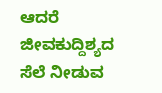ಆದರೆ
ಜೀವಕುದ್ದಿಶ್ಯದ ಸೆಲೆ ನೀಡುವ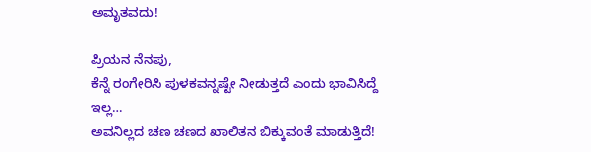ಅಮೃತವದು!

ಪ್ರಿಯನ ನೆನಪು,
ಕೆನ್ನೆ ರಂಗೇರಿಸಿ ಪುಳಕವನ್ನಷ್ಟೇ ನೀಡುತ್ತದೆ ಎಂದು ಭಾವಿಸಿದ್ದೆ
ಇಲ್ಲ…
ಅವನಿಲ್ಲದ ಚಣ ಚಣದ ಖಾಲಿತನ ಬಿಕ್ಕುವಂತೆ ಮಾಡುತ್ತಿದೆ!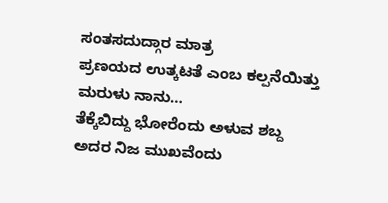ಸಂತಸದುದ್ಗಾರ ಮಾತ್ರ
ಪ್ರಣಯದ ಉತ್ಕಟತೆ ಎಂಬ ಕಲ್ಪನೆಯಿತ್ತು
ಮರುಳು ನಾನು…
ತೆಕ್ಕೆಬಿದ್ದು ಭೋರೆಂದು ಅಳುವ ಶಬ್ದ
ಅದರ ನಿಜ ಮುಖವೆಂದು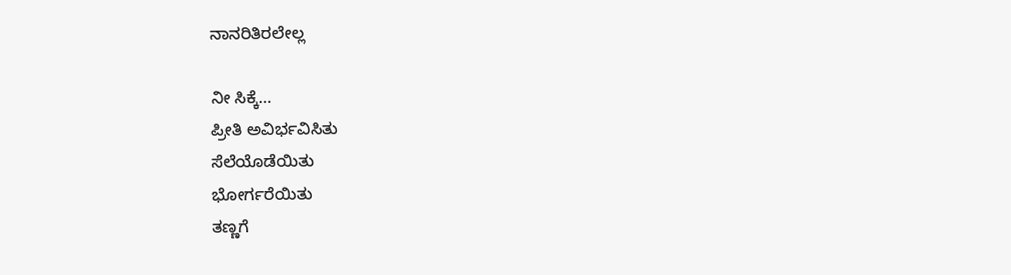ನಾನರಿತಿರಲೇಲ್ಲ

ನೀ ಸಿಕ್ಕೆ…
ಪ್ರೀತಿ ಅವಿರ್ಭವಿಸಿತು
ಸೆಲೆಯೊಡೆಯಿತು
ಭೋರ್ಗರೆಯಿತು
ತಣ್ಣಗೆ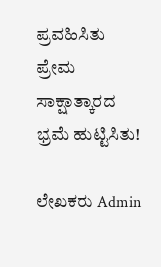ಪ್ರವಹಿಸಿತು
ಪ್ರೇಮ ಸಾಕ್ಷಾತ್ಕಾರದ
ಭ್ರಮೆ ಹುಟ್ಟಿಸಿತು!

ಲೇಖಕರು Admin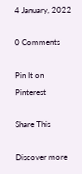4 January, 2022

0 Comments

Pin It on Pinterest

Share This

Discover more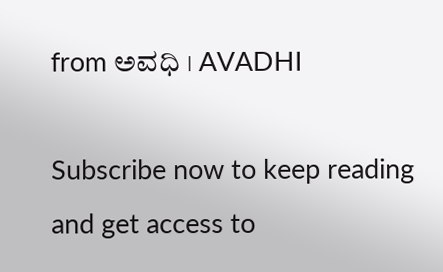from ಅವಧಿ । AVADHI

Subscribe now to keep reading and get access to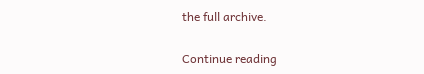the full archive.

Continue reading